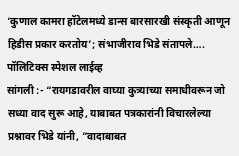‘कुणाल कामरा हॉटेलमध्ये डान्स बारसारखी संस्कृती आणून हिडीस प्रकार करतोय’; संभाजीराव भिडे संतापले….
पॉलिटिक्स स्पेशल लाईव्ह
सांगली :- “रायगडावरील वाघ्या कुत्र्याच्या समाधीवरून जो सध्या वाद सुरू आहे, याबाबत पत्रकारांनी विचारलेल्या प्रश्नावर भिडे यांनी, ”वादाबाबत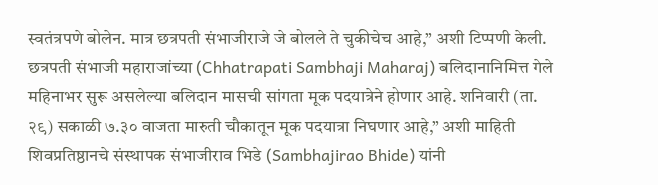स्वतंत्रपणे बोलेन. मात्र छत्रपती संभाजीराजे जे बोलले ते चुकीचेच आहे,” अशी टिप्पणी केली.
छत्रपती संभाजी महाराजांच्या (Chhatrapati Sambhaji Maharaj) बलिदानानिमित्त गेले महिनाभर सुरू असलेल्या बलिदान मासची सांगता मूक पदयात्रेने होणार आहे. शनिवारी (ता. २९) सकाळी ७.३० वाजता मारुती चौकातून मूक पदयात्रा निघणार आहे,” अशी माहिती शिवप्रतिष्ठानचे संस्थापक संभाजीराव भिडे (Sambhajirao Bhide) यांनी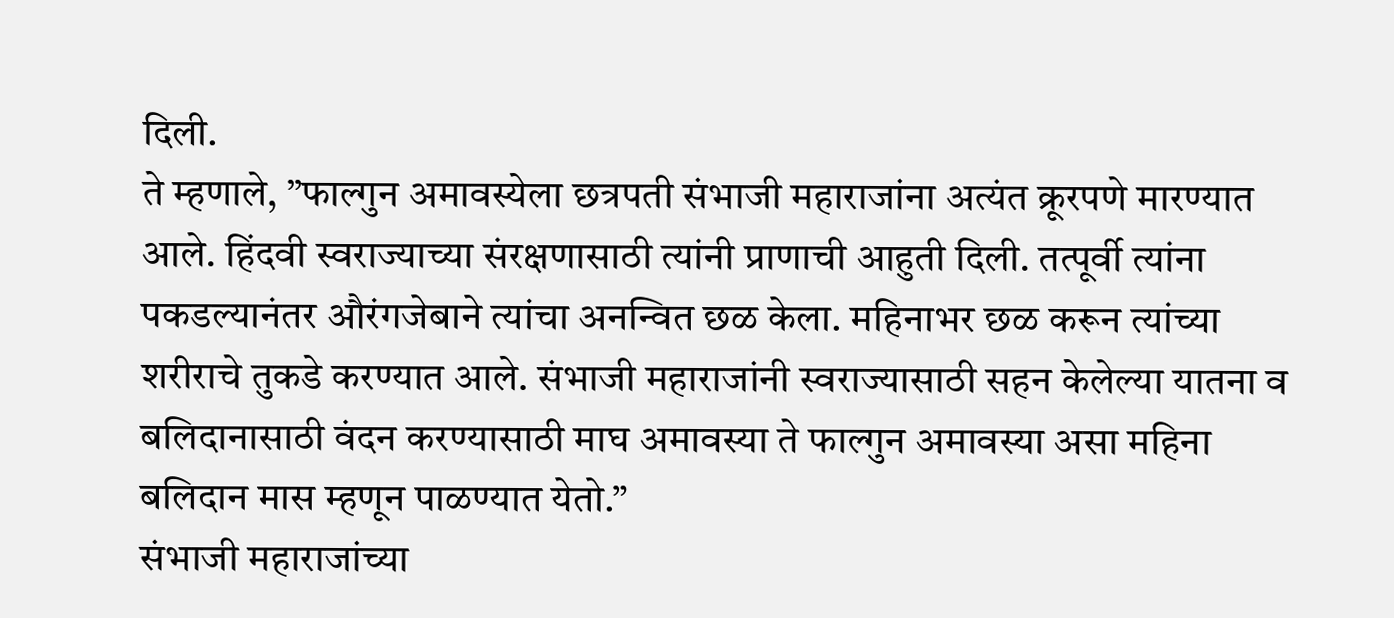दिली.
ते म्हणाले, ”फाल्गुन अमावस्येला छत्रपती संभाजी महाराजांना अत्यंत क्रूरपणे मारण्यात आले. हिंदवी स्वराज्याच्या संरक्षणासाठी त्यांनी प्राणाची आहुती दिली. तत्पूर्वी त्यांना पकडल्यानंतर औरंगजेबाने त्यांचा अनन्वित छळ केला. महिनाभर छळ करून त्यांच्या शरीराचे तुकडे करण्यात आले. संभाजी महाराजांनी स्वराज्यासाठी सहन केलेल्या यातना व बलिदानासाठी वंदन करण्यासाठी माघ अमावस्या ते फाल्गुन अमावस्या असा महिना बलिदान मास म्हणून पाळण्यात येतो.”
संभाजी महाराजांच्या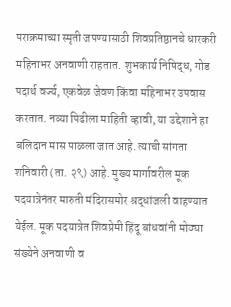पराक्रमाच्या स्मृती जपण्यासाठी शिवप्रतिष्ठानचे धारकरी महिनाभर अनवाणी राहतात. शुभकार्य निषिद्ध, गोड पदार्थ वर्ज्य, एकवेळ जेवण किंवा महिनाभर उपवास करतात. नव्या पिढीला माहिती व्हावी, या उद्देशाने हा बलिदान मास पाळला जात आहे. त्याची सांगता शनिवारी (ता. २९) आहे. मुख्य मार्गावरील मूक पदयात्रेनंतर मारुती मंदिरासमोर श्रद्धांजली वाहण्यात येईल. मूक पदयात्रेत शिवप्रेमी हिंदू बांधवांनी मोठ्या संख्येने अनवाणी व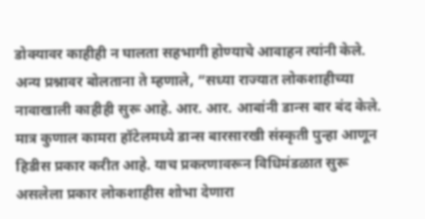डोक्यावर काहीही न घालता सहभागी होण्याचे आवाहन त्यांनी केले.
अन्य प्रश्नावर बोलताना ते म्हणाले, ”सध्या राज्यात लोकशाहीच्या नावाखाली काहीही सुरू आहे. आर. आर. आबांनी डान्स बार बंद केले. मात्र कुणाल कामरा हॉटेलमध्ये डान्स बारसारखी संस्कृती पुन्हा आणून हिडीस प्रकार करीत आहे. याच प्रकरणावरून विधिमंडळात सुरू असलेला प्रकार लोकशाहीस शोभा देणारा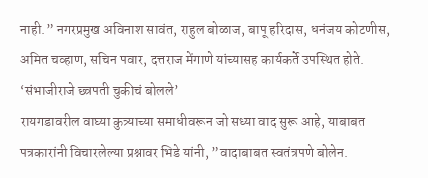नाही.” नगरप्रमुख अविनाश सावंत, राहुल बोळाज, बापू हरिदास, धनंजय कोटणीस, अमित चव्हाण, सचिन पवार, दत्तराज मेंगाणे यांच्यासह कार्यकर्ते उपस्थित होते.
‘संभाजीराजे छ्त्रपती चुकीचं बोलले’
रायगडावरील वाघ्या कुत्र्याच्या समाधीवरून जो सध्या वाद सुरू आहे, याबाबत पत्रकारांनी विचारलेल्या प्रश्नावर भिडे यांनी, ”वादाबाबत स्वतंत्रपणे बोलेन.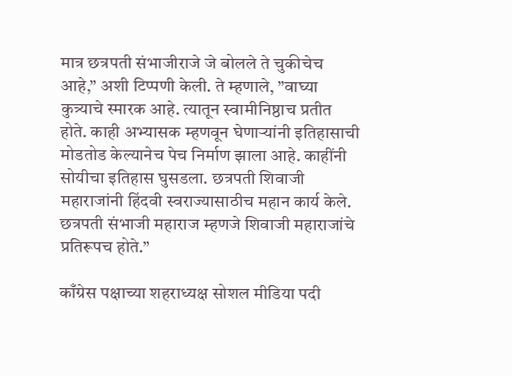मात्र छत्रपती संभाजीराजे जे बोलले ते चुकीचेच आहे,” अशी टिप्पणी केली. ते म्हणाले, ”वाघ्या कुत्र्याचे स्मारक आहे. त्यातून स्वामीनिष्ठाच प्रतीत होते. काही अभ्यासक म्हणवून घेणाऱ्यांनी इतिहासाची मोडतोड केल्यानेच पेच निर्माण झाला आहे. काहींनी सोयीचा इतिहास घुसडला. छत्रपती शिवाजी महाराजांनी हिंदवी स्वराज्यासाठीच महान कार्य केले. छत्रपती संभाजी महाराज म्हणजे शिवाजी महाराजांचे प्रतिरूपच होते.”

काँग्रेस पक्षाच्या शहराध्यक्ष सोशल मीडिया पदी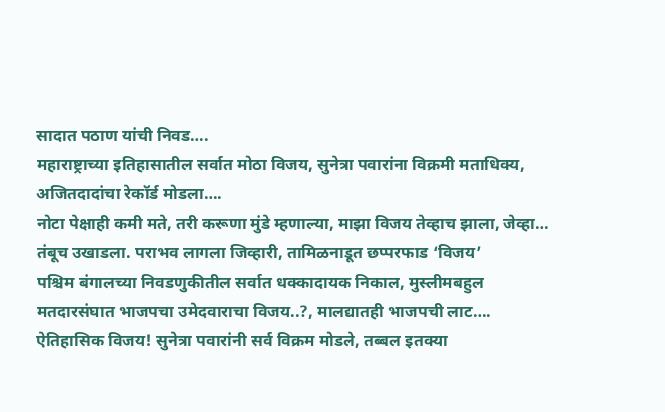सादात पठाण यांची निवड….
महाराष्ट्राच्या इतिहासातील सर्वात मोठा विजय, सुनेत्रा पवारांना विक्रमी मताधिक्य, अजितदादांचा रेकॉर्ड मोडला….
नोटा पेक्षाही कमी मते, तरी करूणा मुंडे म्हणाल्या, माझा विजय तेव्हाच झाला, जेव्हा…
तंबूच उखाडला. पराभव लागला जिव्हारी, तामिळनाडूत छप्परफाड ‘विजय’
पश्चिम बंगालच्या निवडणुकीतील सर्वात धक्कादायक निकाल, मुस्लीमबहुल मतदारसंघात भाजपचा उमेदवाराचा विजय..?, मालद्यातही भाजपची लाट….
ऐतिहासिक विजय! सुनेत्रा पवारांनी सर्व विक्रम मोडले, तब्बल इतक्या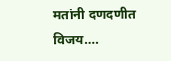मतांनी दणदणीत विजय….